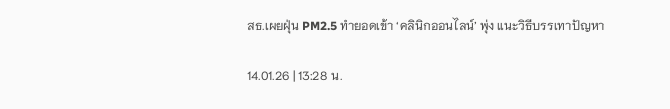สธ.เผยฝุ่น PM2.5 ทำยอดเข้า ‘คลินิกออนไลน์’ พุ่ง แนะวิธีบรรเทาปัญหา

14.01.26 | 13:28 น.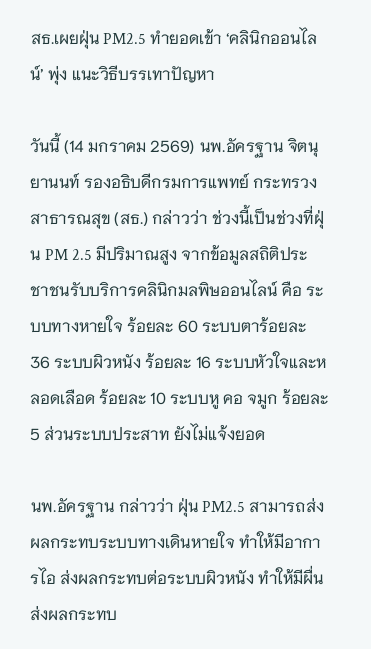สธ.เผยฝุ่น PM2.5 ทำยอดเข้า ‘คลินิกออนไลน์’ พุ่ง แนะวิธีบรรเทาปัญหา

วันนี้ (14 มกราคม 2569) นพ.อัครฐาน จิตนุยานนท์ รองอธิบดีกรมการแพทย์ กระทรวงสาธารณสุข (สธ.) กล่าวว่า ช่วงนี้เป็นช่วงที่ฝุ่น PM 2.5 มีปริมาณสูง จากข้อมูลสถิติประชาชนรับบริการคลินิกมลพิษออนไลน์ คือ ระบบทางหายใจ ร้อยละ 60 ระบบตาร้อยละ 36 ระบบผิวหนัง ร้อยละ 16 ระบบหัวใจและหลอดเลือด ร้อยละ 10 ระบบหู คอ จมูก ร้อยละ 5 ส่วนระบบประสาท ยังไม่แจ้งยอด

นพ.อัครฐาน กล่าวว่า ฝุ่น PM2.5 สามารถส่งผลกระทบระบบทางเดินหายใจ ทำให้มีอาการไอ ส่งผลกระทบต่อระบบผิวหนัง ทำให้มีผื่น ส่งผลกระทบ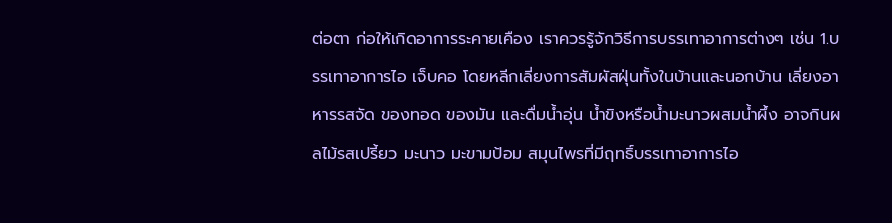ต่อตา ก่อให้เกิดอาการระคายเคือง เราควรรู้จักวิธีการบรรเทาอาการต่างๆ เช่น 1.บรรเทาอาการไอ เจ็บคอ โดยหลีกเลี่ยงการสัมผัสฝุ่นทั้งในบ้านและนอกบ้าน เลี่ยงอาหารรสจัด ของทอด ของมัน และดื่มน้ำอุ่น น้ำขิงหรือน้ำมะนาวผสมน้ำผึ้ง อาจกินผลไม้รสเปรี้ยว มะนาว มะขามป้อม สมุนไพรที่มีฤทธิ์บรรเทาอาการไอ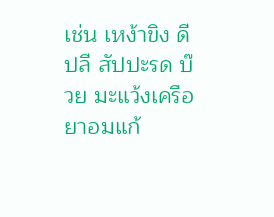เช่น เหง้าขิง ดีปลี สัปปะรด บ๊วย มะแว้งเครือ ยาอมแก้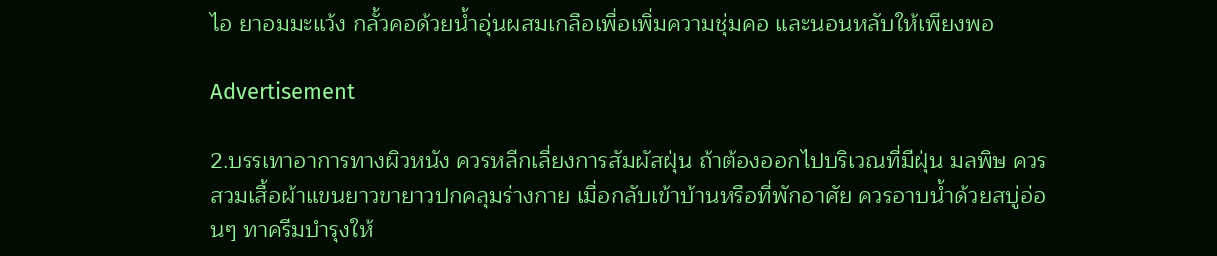ไอ ยาอมมะแว้ง กลั้วคอด้วยน้ำอุ่นผสมเกลือเพื่อเพิ่มความชุ่มคอ และนอนหลับให้เพียงพอ

Advertisement

2.บรรเทาอาการทางผิวหนัง ควรหลีกเลี่ยงการสัมผัสฝุ่น ถ้าต้องออกไปบริเวณที่มีฝุ่น มลพิษ ควรสวมเสื้อผ้าแขนยาวขายาวปกคลุมร่างกาย เมื่อกลับเข้าบ้านหรือที่พักอาศัย ควรอาบน้ำด้วยสบู่อ่อนๆ ทาครีมบำรุงให้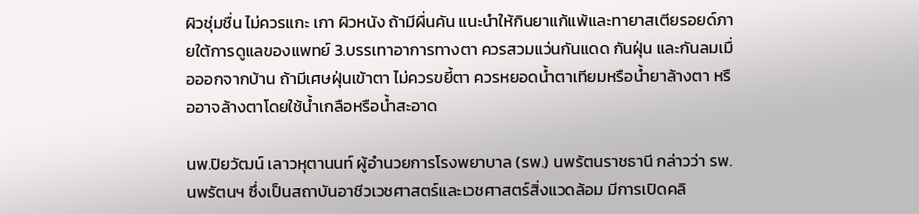ผิวชุ่มชื่น ไม่ควรแกะ เกา ผิวหนัง ถ้ามีผื่นคัน แนะนำให้กินยาแก้แพ้และทายาสเตียรอยด์ภายใต้การดูแลของแพทย์ 3.บรรเทาอาการทางตา ควรสวมแว่นกันแดด กันฝุ่น และกันลมเมื่อออกจากบ้าน ถ้ามีเศษฝุ่นเข้าตา ไม่ควรขยี้ตา ควรหยอดน้ำตาเทียมหรือน้ำยาล้างตา หรืออาจล้างตาโดยใช้น้ำเกลือหรือน้ำสะอาด

นพ.ปิยวัฒน์ เลาวหุตานนท์ ผู้อำนวยการโรงพยาบาล (รพ.) นพรัตนราชธานี กล่าวว่า รพ.นพรัตนฯ ซึ่งเป็นสถาบันอาชีวเวชศาสตร์และเวชศาสตร์สิ่งแวดล้อม มีการเปิดคลิ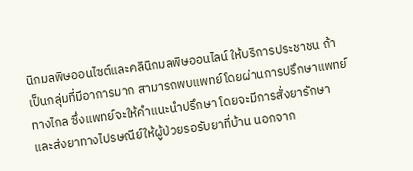นิกมลพิษออนไซต์และคลินิกมลพิษออนไลน์ ให้บริการประชาชน ถ้าเป็นกลุ่มที่มีอาการมาก สามารถพบแพทย์โดยผ่านการปรึกษาแพทย์ทางไกล ซึ่งแพทย์จะให้คำแนะนำปรึกษา โดยจะมีการสั่งยารักษา และส่งยาทางไปรษณีย์ให้ผู้ป่วยรอรับยาที่บ้าน นอกจาก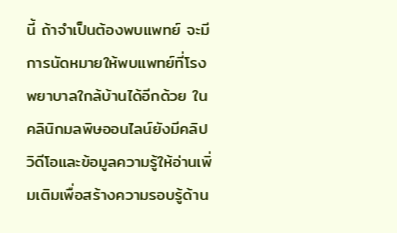นี้ ถ้าจำเป็นต้องพบแพทย์ จะมีการนัดหมายให้พบแพทย์ที่โรงพยาบาลใกล้บ้านได้อีกด้วย ในคลินิกมลพิษออนไลน์ยังมีคลิปวิดีโอและข้อมูลความรู้ให้อ่านเพิ่มเติมเพื่อสร้างความรอบรู้ด้าน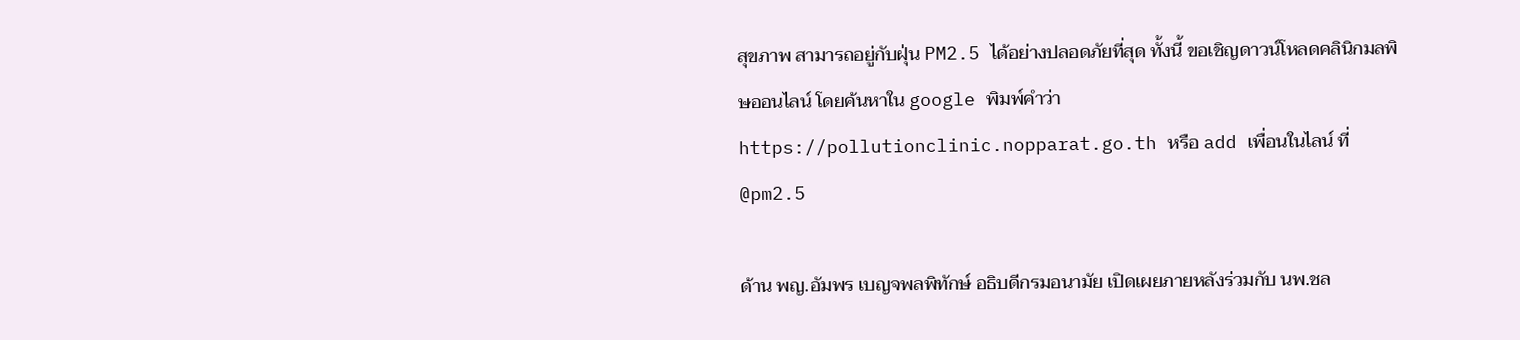สุขภาพ สามารถอยู่กับฝุ่น PM2.5 ได้อย่างปลอดภัยที่สุด ทั้งนี้ ขอเชิญดาวน์โหลดคลินิกมลพิษออนไลน์ โดยค้นหาใน google พิมพ์คำว่า https://pollutionclinic.nopparat.go.th หรือ add เพื่อนในไลน์ ที่ @pm2.5

ด้าน พญ.อัมพร เบญจพลพิทักษ์ อธิบดีกรมอนามัย เปิดเผยภายหลังร่วมกับ นพ.ชล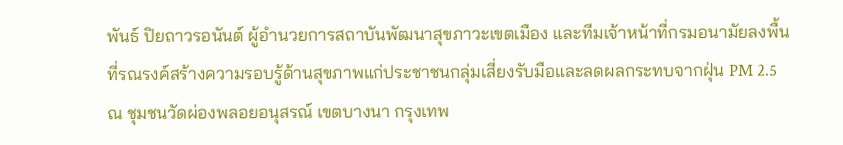พันธ์ ปิยถาวรอนันต์ ผู้อำนวยการสถาบันพัฒนาสุขภาวะเขตเมือง และทีมเจ้าหน้าที่กรมอนามัยลงพื้นที่รณรงค์สร้างความรอบรู้ด้านสุขภาพแก่ประชาชนกลุ่มเสี่ยงรับมือและลดผลกระทบจากฝุ่น PM 2.5 ณ ชุมชนวัดผ่องพลอยอนุสรณ์ เขตบางนา กรุงเทพ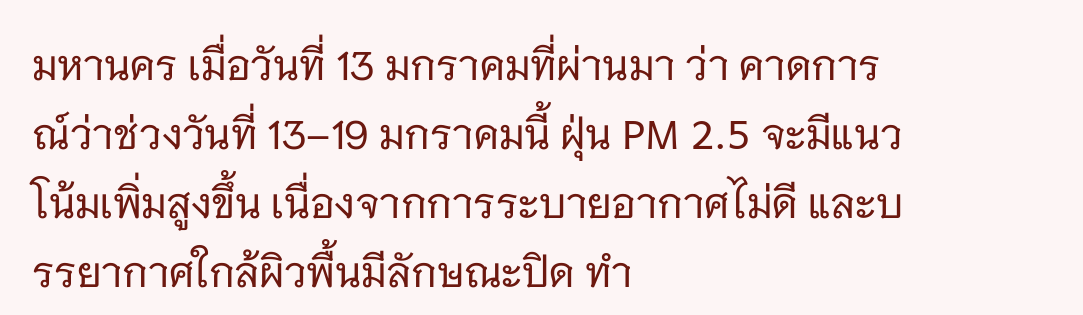มหานคร เมื่อวันที่ 13 มกราคมที่ผ่านมา ว่า คาดการณ์ว่าช่วงวันที่ 13–19 มกราคมนี้ ฝุ่น PM 2.5 จะมีแนวโน้มเพิ่มสูงขึ้น เนื่องจากการระบายอากาศไม่ดี และบรรยากาศใกล้ผิวพื้นมีลักษณะปิด ทำ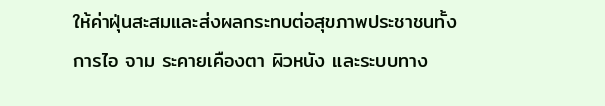ให้ค่าฝุ่นสะสมและส่งผลกระทบต่อสุขภาพประชาชนทั้งการไอ จาม ระคายเคืองตา ผิวหนัง และระบบทาง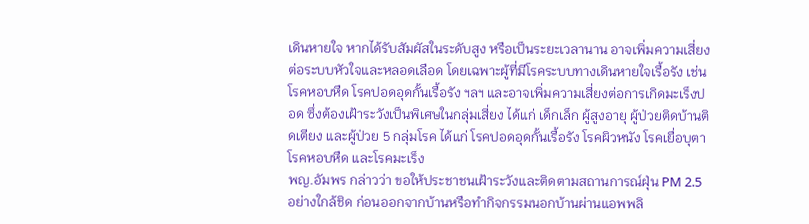เดินหายใจ หากได้รับสัมผัสในระดับสูง หรือเป็นระยะเวลานาน อาจเพิ่มความเสี่ยงต่อระบบหัวใจและหลอดเลือด โดยเฉพาะผู้ที่มีโรคระบบทางเดินหายใจเรื้อรัง เช่น โรคหอบหืด โรคปอดอุดกั้นเรื้อรัง ฯลฯ และอาจเพิ่มความเสี่ยงต่อการเกิดมะเร็งปอด ซึ่งต้องเฝ้าระวังเป็นพิเศษในกลุ่มเสี่ยง ได้แก่ เด็กเล็ก ผู้สูงอายุ ผู้ป่วยติดบ้านติดเตียง และผู้ป่วย 5 กลุ่มโรค ได้แก่ โรคปอดอุดกั้นเรื้อรัง โรคผิวหนัง โรคเยื่อบุตา โรคหอบหืด และโรคมะเร็ง
พญ.อัมพร กล่าวว่า ขอให้ประชาชนเฝ้าระวังและติดตามสถานการณ์ฝุ่น PM 2.5 อย่างใกล้ชิด ก่อนออกจากบ้านหรือทำกิจกรรมนอกบ้านผ่านแอพพลิ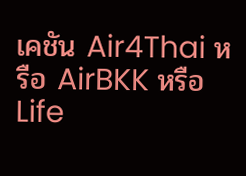เคชัน Air4Thai หรือ AirBKK หรือ Life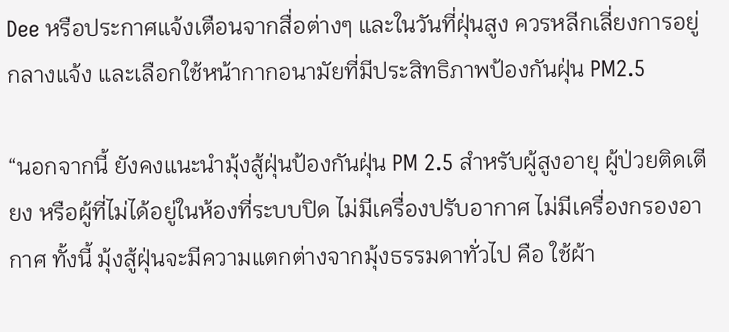Dee หรือประกาศแจ้งเตือนจากสื่อต่างๆ และในวันที่ฝุ่นสูง ควรหลีกเลี่ยงการอยู่กลางแจ้ง และเลือกใช้หน้ากากอนามัยที่มีประสิทธิภาพป้องกันฝุ่น PM2.5

“นอกจากนี้ ยังคงแนะนำมุ้งสู้ฝุ่นป้องกันฝุ่น PM 2.5 สำหรับผู้สูงอายุ ผู้ป่วยติดเตียง หรือผู้ที่ไม่ได้อยู่ในห้องที่ระบบปิด ไม่มีเครื่องปรับอากาศ ไม่มีเครื่องกรองอากาศ ทั้งนี้ มุ้งสู้ฝุ่นจะมีความแตกต่างจากมุ้งธรรมดาทั่วไป คือ ใช้ผ้า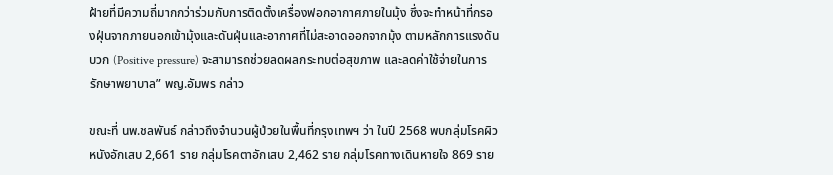ฝ้ายที่มีความถี่มากกว่าร่วมกับการติดตั้งเครื่องฟอกอากาศภายในมุ้ง ซึ่งจะทำหน้าที่กรองฝุ่นจากภายนอกเข้ามุ้งและดันฝุ่นและอากาศที่ไม่สะอาดออกจากมุ้ง ตามหลักการแรงดันบวก (Positive pressure) จะสามารถช่วยลดผลกระทบต่อสุขภาพ และลดค่าใช้จ่ายในการรักษาพยาบาล” พญ.อัมพร กล่าว

ขณะที่ นพ.ชลพันธ์ กล่าวถึงจำนวนผู้ป่วยในพื้นที่กรุงเทพฯ ว่า ในปี 2568 พบกลุ่มโรคผิวหนังอักเสบ 2,661 ราย กลุ่มโรคตาอักเสบ 2,462 ราย กลุ่มโรคทางเดินหายใจ 869 ราย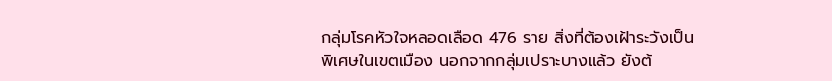กลุ่มโรคหัวใจหลอดเลือด 476 ราย สิ่งที่ต้องเฝ้าระวังเป็นพิเศษในเขตเมือง นอกจากกลุ่มเปราะบางแล้ว ยังต้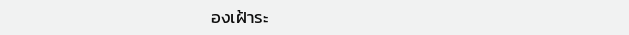องเฝ้าระ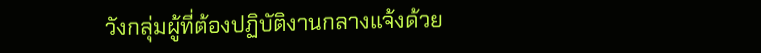วังกลุ่มผู้ที่ต้องปฏิบัติงานกลางแจ้งด้วย